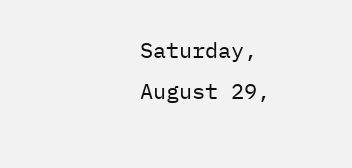Saturday, August 29,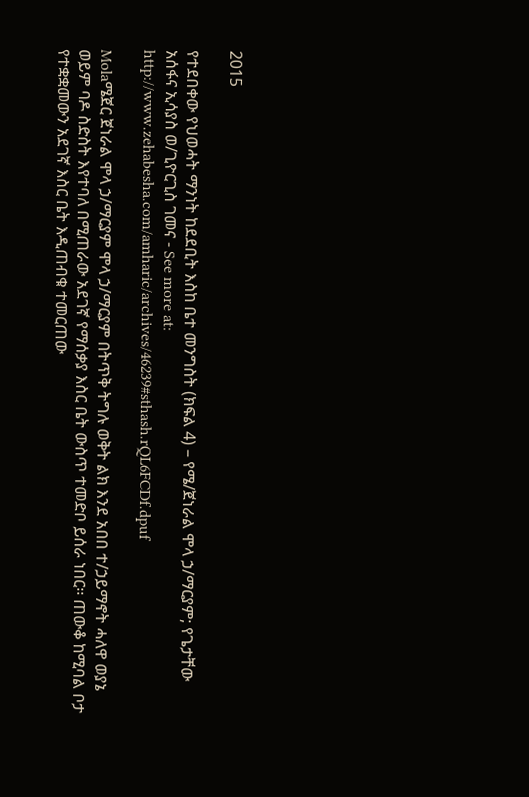2015

የተደበቀው የህወሓት ማንነት ከደደቢት እስከ ቤተ መንግስት (ክፍል 4) – የሜ/ጀነራል ሞላ ኃ/ማርያም; የጌታቸው አሰፋና ኢሳያስ ወ/ጊዮርጊስ ገመና - See more at: http://www.zehabesha.com/amharic/archives/46239#sthash.rQL6FCDf.dpuf

Molaሜጀር ጀነራል ሞላ ኃ/ማርያም ሞላ ኃ/ማርያም በትጥቅ ትግሉ ወቅት ልክ እንደ አበበ ተ/ኃይማኖት ሓለዋ ወያኔ ወይም ባዶ ስድስት እየተባለ በሚጠራው አደገኛ የማሰቃያ እስር ቤት ውስጥ ተመድቦ ይሰራ ነበር፡፡ ጠውቆ ከሚባል ቦታ የተቋቋመውን አደገኛ እስር ቤት እዲጠብቁ ተመርጠው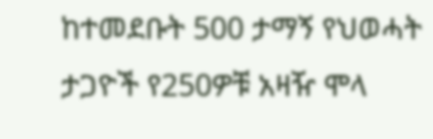ከተመደቡት 500 ታማኝ የህወሓት ታጋዮች የ250ዎቹ አዛዥ ሞላ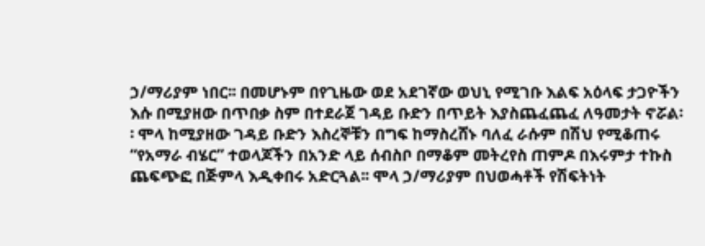ኃ/ማሪያም ነበር፡፡ በመሆኑም በየጊዜው ወደ አደገኛው ወህኒ የሚገቡ እልፍ አዕላፍ ታጋዮችን እሱ በሚያዘው በጥበቃ ስም በተደራጀ ገዳይ ቡድን በጥይት እያስጨፈጨፈ ለዓመታት ኖሯል፡፡ ሞላ ከሚያዘው ገዳይ ቡድን እስረኞቹን በግፍ ከማስረሸኑ ባለፈ ራሱም በሽህ የሚቆጠሩ “የአማራ ብሄር” ተወላጆችን በአንድ ላይ ሰብስቦ በማቆም መትረየስ ጠምዶ በእሩምታ ተኩስ ጨፍጭፎ በጅምላ እዲቀበሩ አድርጓል፡፡ ሞላ ኃ/ማሪያም በህወሓቶች የሽፍትነት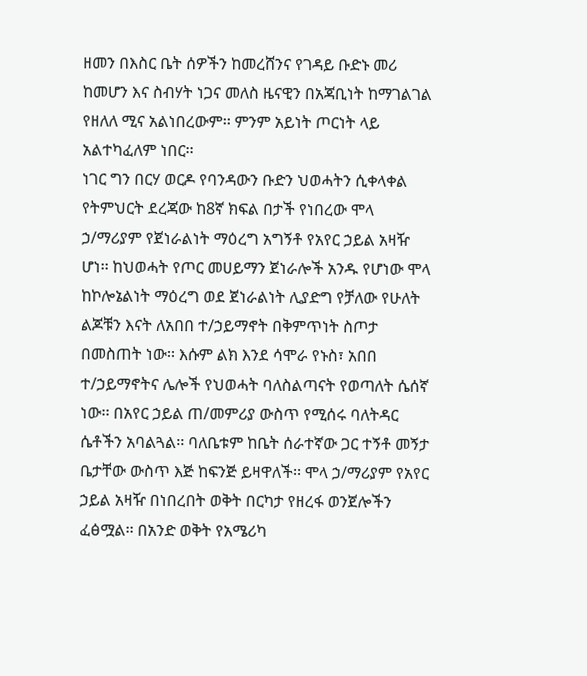ዘመን በእስር ቤት ሰዎችን ከመረሸንና የገዳይ ቡድኑ መሪ ከመሆን እና ስብሃት ነጋና መለስ ዜናዊን በአጃቢነት ከማገልገል የዘለለ ሚና አልነበረውም፡፡ ምንም አይነት ጦርነት ላይ አልተካፈለም ነበር፡፡
ነገር ግን በርሃ ወርዶ የባንዳውን ቡድን ህወሓትን ሲቀላቀል የትምህርት ደረጃው ከ8ኛ ክፍል በታች የነበረው ሞላ ኃ/ማሪያም የጀነራልነት ማዕረግ አግኝቶ የአየር ኃይል አዛዥ ሆነ፡፡ ከህወሓት የጦር መሀይማን ጀነራሎች አንዱ የሆነው ሞላ ከኮሎኔልነት ማዕረግ ወደ ጀነራልነት ሊያድግ የቻለው የሁለት ልጆቹን እናት ለአበበ ተ/ኃይማኖት በቅምጥነት ስጦታ በመስጠት ነው፡፡ እሱም ልክ እንደ ሳሞራ የኑስ፣ አበበ ተ/ኃይማኖትና ሌሎች የህወሓት ባለስልጣናት የወጣለት ሴሰኛ ነው፡፡ በአየር ኃይል ጠ/መምሪያ ውስጥ የሚሰሩ ባለትዳር ሴቶችን አባልጓል፡፡ ባለቤቱም ከቤት ሰራተኛው ጋር ተኝቶ መኝታ ቤታቸው ውስጥ እጅ ከፍንጅ ይዛዋለች፡፡ ሞላ ኃ/ማሪያም የአየር ኃይል አዛዥ በነበረበት ወቅት በርካታ የዘረፋ ወንጀሎችን ፈፅሟል፡፡ በአንድ ወቅት የአሜሪካ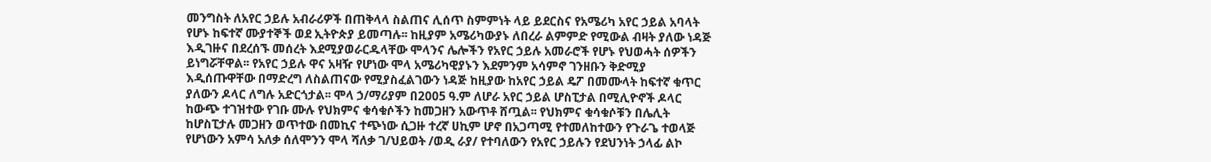መንግስት ለአየር ኃይሉ አብራሪዎች በጠቅላላ ስልጠና ሊሰጥ ስምምነት ላይ ይደርስና የአሜሪካ አየር ኃይል አባላት የሆኑ ከፍተኛ ሙያተኞች ወደ ኢትዮጵያ ይመጣሉ፡፡ ከዚያም አሜሪካውያኑ ለበረራ ልምምድ የሚውል ብዛት ያለው ነዳጅ እዲገዙና በደረሰኙ መሰረት እደሚያወራርዱላቸው ሞላንና ሌሎችን የአየር ኃይሉ አመራሮች የሆኑ የህወሓት ሰዎችን ይነግሯቸዋል፡፡ የአየር ኃይሉ ዋና አዛዥ የሆነው ሞላ አሜሪካዊያኑን እደምንም አሳምኖ ገንዘቡን ቅድሚያ እዲሰጡዋቸው በማድረግ ለስልጠናው የሚያስፈልገውን ነዳጅ ከዚያው ከአየር ኃይል ዴፖ በመሙላት ከፍተኛ ቁጥር ያለውን ዶላር ለግሉ አድርጎታል፡፡ ሞላ ኃ/ማሪያም በ2005 ዓ.ም ለሆራ አየር ኃይል ሆስፒታል በሚሊዮኖች ዶላር ከውጭ ተገዝተው የገቡ ሙሉ የህክምና ቁሳቁሶችን ከመጋዘን አውጥቶ ሸጧል፡፡ የህክምና ቁሳቁሶቹን በሌሊት ከሆስፒታሉ መጋዘን ወጥተው በመኪና ተጭነው ሲጋዙ ተረኛ ሀኪም ሆኖ በአጋጣሚ የተመለከተውን የጉራጌ ተወላጅ የሆነውን አምሳ አለቃ ሰለሞንን ሞላ ሻለቃ ገ/ህይወት /ወዲ ራያ/ የተባለውን የአየር ኃይሉን የደህንነት ኃላፊ ልኮ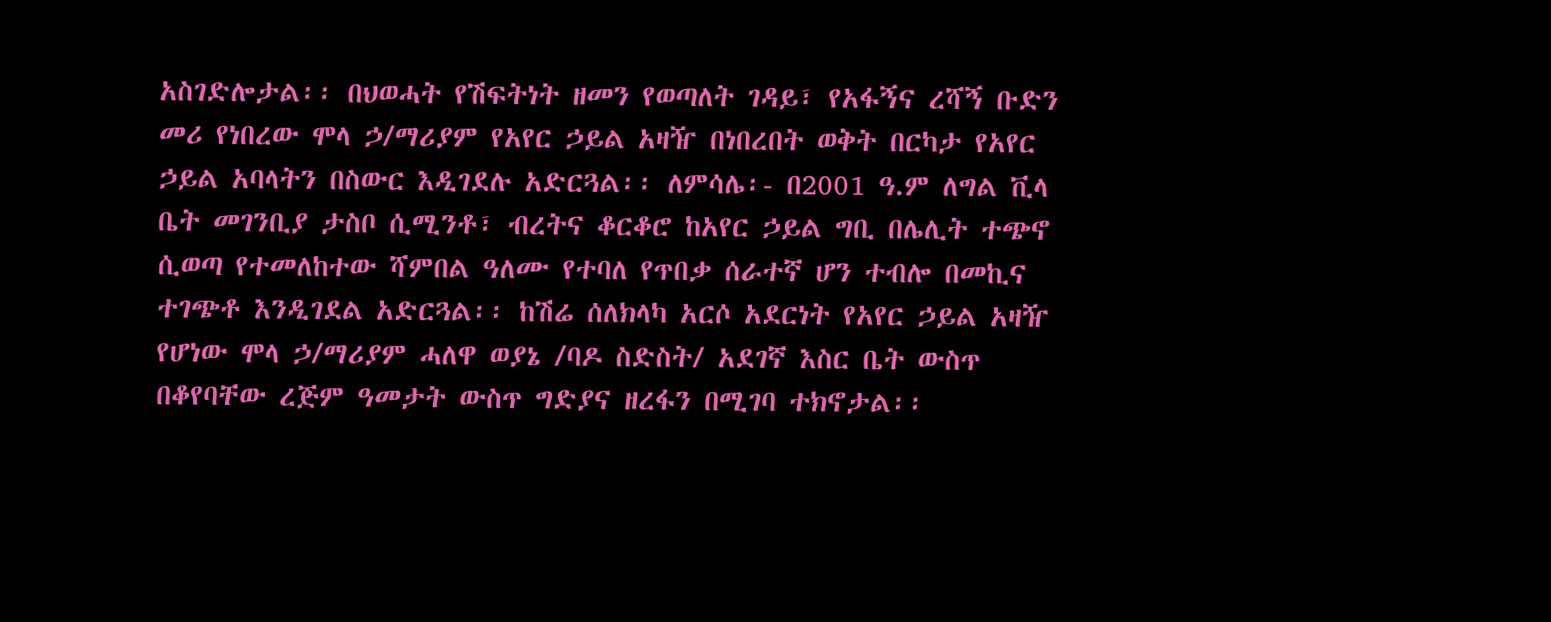አስገድሎታል፡፡ በህወሓት የሽፍትነት ዘመን የወጣለት ገዳይ፣ የአፋኝና ረሻኝ ቡድን መሪ የነበረው ሞላ ኃ/ማሪያም የአየር ኃይል አዛዥ በነበረበት ወቅት በርካታ የአየር ኃይል አባላትን በስውር እዲገደሉ አድርጓል፡፡ ለምሳሌ፡- በ2001 ዓ.ም ለግል ቪላ ቤት መገንቢያ ታስቦ ሲሚንቶ፣ ብረትና ቆርቆሮ ከአየር ኃይል ግቢ በሌሊት ተጭኖ ሲወጣ የተመለከተው ሻምበል ዓለሙ የተባለ የጥበቃ ሰራተኛ ሆን ተብሎ በመኪና ተገጭቶ እንዲገደል አድርጓል፡፡ ከሽሬ ሰለክላካ አርሶ አደርነት የአየር ኃይል አዛዥ የሆነው ሞላ ኃ/ማሪያም ሓለዋ ወያኔ /ባዶ ስድስት/ አደገኛ እስር ቤት ውስጥ በቆየባቸው ረጅም ዓመታት ውስጥ ግድያና ዘረፋን በሚገባ ተክኖታል፡፡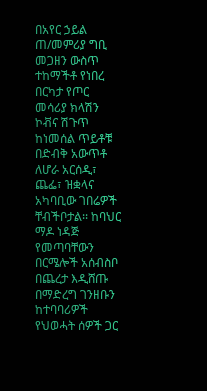በአየር ኃይል ጠ/መምሪያ ግቢ መጋዘን ውስጥ ተከማችቶ የነበረ በርካታ የጦር መሳሪያ ክላሽን ኮቭና ሽጉጥ ከነመሰል ጥይቶቹ በድብቅ አውጥቶ ለሆራ አርሰዲ፣ ጨፌ፣ ዝቋላና አካባቢው ገበሬዎች ቸብችቦታል፡፡ ከባህር ማዶ ነዳጅ የመጣባቸውን በርሜሎች አሰብስቦ በጨረታ እዲሸጡ በማድረግ ገንዘቡን ከተባባሪዎች የህወሓት ሰዎች ጋር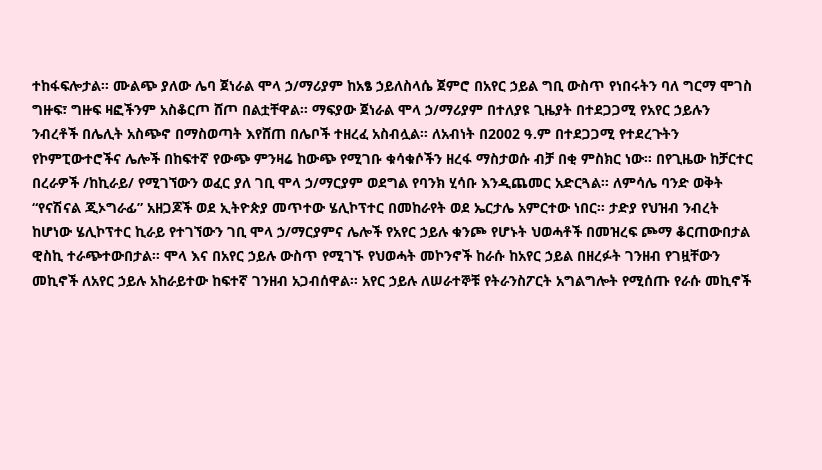ተከፋፍሎታል፡፡ ሙልጭ ያለው ሌባ ጀነራል ሞላ ኃ/ማሪያም ከአፄ ኃይለስላሴ ጀምሮ በአየር ኃይል ግቢ ውስጥ የነበሩትን ባለ ግርማ ሞገስ ግዙፍ፣ ግዙፍ ዛፎችንም አስቆርጦ ሸጦ በልቷቸዋል፡፡ ማፍያው ጀነራል ሞላ ኃ/ማሪያም በተለያዩ ጊዜያት በተደጋጋሚ የአየር ኃይሉን ንብረቶች በሌሊት አስጭኖ በማስወጣት እየሸጠ በሌቦች ተዘረፈ አስብሏል፡፡ ለአብነት በ2002 ዓ.ም በተደጋጋሚ የተደረጉትን የኮምፒውተሮችና ሌሎች በከፍተኛ የውጭ ምንዛሬ ከውጭ የሚገቡ ቁሳቁሶችን ዘረፋ ማስታወሱ ብቻ በቂ ምስክር ነው፡፡ በየጊዜው ከቻርተር በረራዎች /ከኪራይ/ የሚገኘውን ወፈር ያለ ገቢ ሞላ ኃ/ማርያም ወደግል የባንክ ሂሳቡ እንዲጨመር አድርጓል፡፡ ለምሳሌ ባንድ ወቅት “የናሽናል ጂኦግራፊ” አዘጋጆች ወደ ኢትዮጵያ መጥተው ሄሊኮፕተር በመከራየት ወደ ኤርታሌ አምርተው ነበር፡፡ ታድያ የህዝብ ንብረት ከሆነው ሄሊኮፕተር ኪራይ የተገኘውን ገቢ ሞላ ኃ/ማርያምና ሌሎች የአየር ኃይሉ ቁንጮ የሆኑት ህወሓቶች በመዝረፍ ጮማ ቆርጠውበታል ዊስኪ ተራጭተውበታል፡፡ ሞላ እና በአየር ኃይሉ ውስጥ የሚገኙ የህወሓት መኮንኖች ከራሱ ከአየር ኃይል በዘረፉት ገንዘብ የገዟቸውን መኪኖች ለአየር ኃይሉ አከራይተው ከፍተኛ ገንዘብ አጋብሰዋል፡፡ አየር ኃይሉ ለሠራተኞቹ የትራንስፖርት አግልግሎት የሚሰጡ የራሱ መኪኖች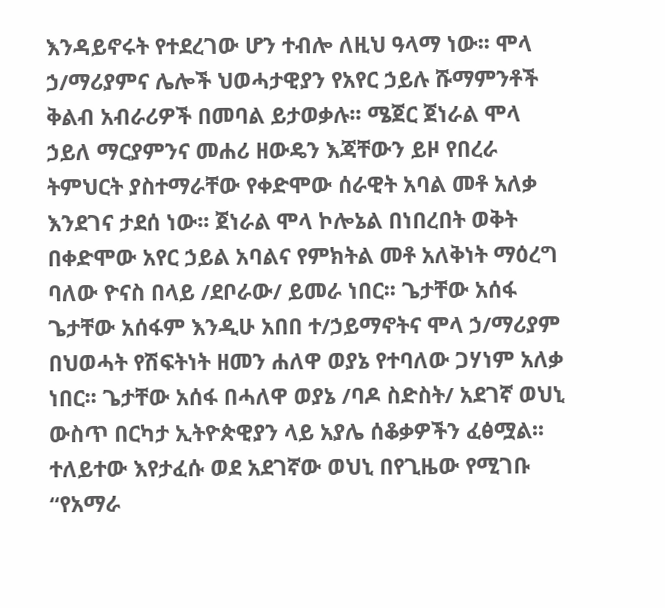እንዳይኖሩት የተደረገው ሆን ተብሎ ለዚህ ዓላማ ነው፡፡ ሞላ ኃ/ማሪያምና ሌሎች ህወሓታዊያን የአየር ኃይሉ ሹማምንቶች ቅልብ አብራሪዎች በመባል ይታወቃሉ፡፡ ሜጀር ጀነራል ሞላ ኃይለ ማርያምንና መሐሪ ዘውዴን እጃቸውን ይዞ የበረራ ትምህርት ያስተማራቸው የቀድሞው ሰራዊት አባል መቶ አለቃ እንደገና ታደሰ ነው፡፡ ጀነራል ሞላ ኮሎኔል በነበረበት ወቅት በቀድሞው አየር ኃይል አባልና የምክትል መቶ አለቅነት ማዕረግ ባለው ዮናስ በላይ /ደቦራው/ ይመራ ነበር፡፡ ጌታቸው አሰፋ ጌታቸው አሰፋም እንዲሁ አበበ ተ/ኃይማኖትና ሞላ ኃ/ማሪያም በህወሓት የሽፍትነት ዘመን ሐለዋ ወያኔ የተባለው ጋሃነም አለቃ ነበር፡፡ ጌታቸው አሰፋ በሓለዋ ወያኔ /ባዶ ስድስት/ አደገኛ ወህኒ ውስጥ በርካታ ኢትዮጵዊያን ላይ አያሌ ሰቆቃዎችን ፈፅሟል፡፡ ተለይተው እየታፈሱ ወደ አደገኛው ወህኒ በየጊዜው የሚገቡ “የአማራ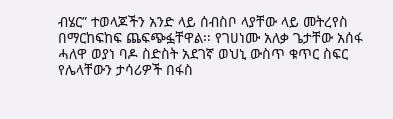ብሄር” ተወላጆችን አንድ ላይ ሰብስቦ ላያቸው ላይ መትረየስ በማርከፍከፍ ጨፍጭፏቸዋል፡፡ የገሀነሙ አለቃ ጌታቸው አሰፋ ሓለዋ ወያነ ባዶ ስድስት አደገኛ ወህኒ ውስጥ ቁጥር ስፍር የሌላቸውን ታሳሪዎች በፋስ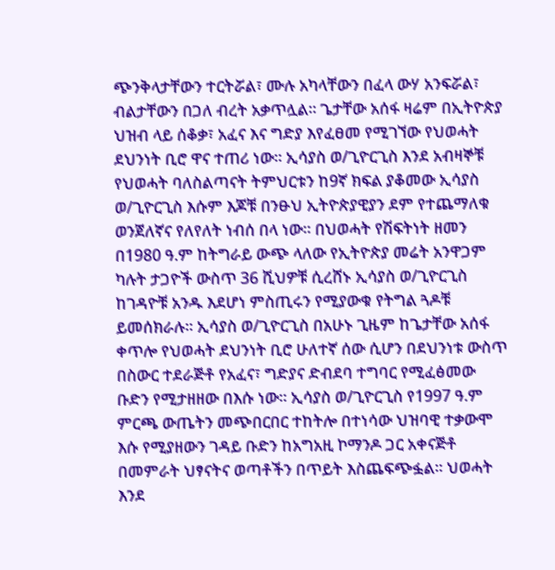ጭንቅላታቸውን ተርትሯል፣ ሙሉ አካላቸውን በፈላ ውሃ አንፍሯል፣ ብልታቸውን በጋለ ብረት አቃጥሏል፡፡ ጌታቸው አሰፋ ዛሬም በኢትዮጵያ ህዝብ ላይ ሰቆቃ፣ አፈና እና ግድያ እየፈፀመ የሚገኘው የህወሓት ደህንነት ቢሮ ዋና ተጠሪ ነው፡፡ ኢሳያስ ወ/ጊዮርጊስ እንደ አብዛኞቹ የህወሓት ባለስልጣናት ትምህርቱን ከ9ኛ ክፍል ያቆመው ኢሳያስ ወ/ጊዮርጊስ እሱም እጆቹ በንፁህ ኢትዮጵያዊያን ደም የተጨማለቁ ወንጀለኛና የለየለት ነብሰ በላ ነው፡፡ በህወሓት የሽፍትነት ዘመን በ1980 ዓ.ም ከትግራይ ውጭ ላለው የኢትዮጵያ መሬት አንዋጋም ካሉት ታጋዮች ውስጥ 36 ሺህዎቹ ሲረሸኑ ኢሳያስ ወ/ጊዮርጊስ ከገዳዮቹ አንዱ እደሆነ ምስጢሩን የሚያውቁ የትግል ጓዶቹ ይመሰክራሉ፡፡ ኢሳያስ ወ/ጊዮርጊስ በአሁኑ ጊዜም ከጌታቸው አሰፋ ቀጥሎ የህወሓት ደህንነት ቢሮ ሁለተኛ ሰው ሲሆን በደህንነቱ ውስጥ በስውር ተደራጅቶ የአፈና፣ ግድያና ድብደባ ተግባር የሚፈፅመው ቡድን የሚታዘዘው በእሱ ነው፡፡ ኢሳያስ ወ/ጊዮርጊስ የ1997 ዓ.ም ምርጫ ውጤትን መጭበርበር ተከትሎ በተነሳው ህዝባዊ ተቃውሞ እሱ የሚያዘውን ገዳይ ቡድን ከአግአዚ ኮማንዶ ጋር አቀናጅቶ በመምራት ህፃናትና ወጣቶችን በጥይት እስጨፍጭፏል፡፡ ህወሓት እንደ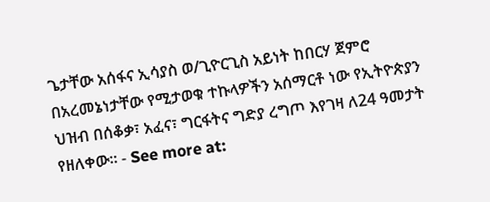ጌታቸው አሰፋና ኢሳያስ ወ/ጊዮርጊስ አይነት ከበርሃ ጀምሮ በአረመኔነታቸው የሚታወቁ ተኩላዎችን አሰማርቶ ነው የኢትዮጵያን ህዝብ በሰቆቃ፣ አፈና፣ ግርፋትና ግድያ ረግጦ እየገዛ ለ24 ዓመታት የዘለቀው፡፡ - See more at: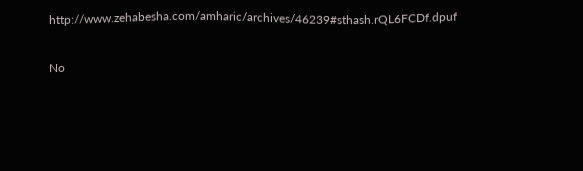http://www.zehabesha.com/amharic/archives/46239#sthash.rQL6FCDf.dpuf

No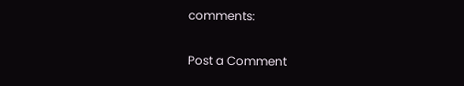comments:

Post a Comment